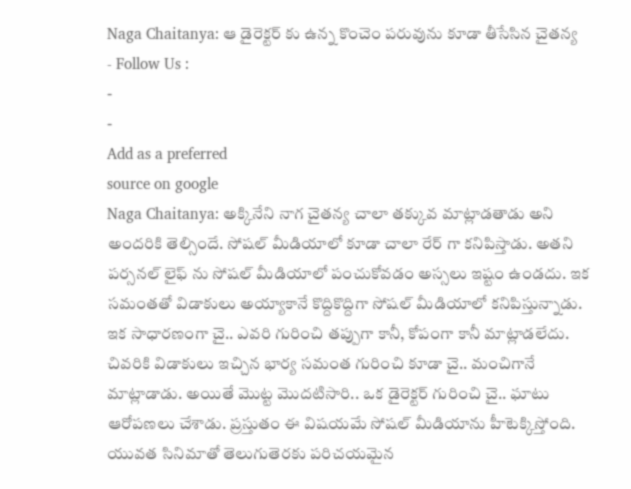Naga Chaitanya: ఆ డైరెక్టర్ కు ఉన్న కొంచెం పరువును కూడా తీసేసిన చైతన్య
- Follow Us :
-
-
Add as a preferred
source on google
Naga Chaitanya: అక్కినేని నాగ చైతన్య చాలా తక్కువ మాట్లాడతాడు అని అందరికి తెల్సిందే. సోషల్ మీడియాలో కూడా చాలా రేర్ గా కనిపిస్తాడు. అతని పర్సనల్ లైఫ్ ను సోషల్ మీడియాలో పంచుకోవడం అస్సలు ఇష్టం ఉండదు. ఇక సమంతతో విడాకులు అయ్యాకానే కొద్దికొద్దిగా సోషల్ మీడియాలో కనిపిస్తున్నాడు. ఇక సాధారణంగా చై.. ఎవరి గురించి తప్పుగా కానీ, కోపంగా కానీ మాట్లాడలేదు. చివరికి విడాకులు ఇచ్చిన భార్య సమంత గురించి కూడా చై.. మంచిగానే మాట్లాడాడు. అయితే మొట్ట మొదటిసారి.. ఒక డైరెక్టర్ గురించి చై.. ఘాటు ఆరోపణలు చేశాడు. ప్రస్తుతం ఈ విషయమే సోషల్ మీడియాను హీటెక్కిస్తోంది. యువత సినిమాతో తెలుగుతెరకు పరిచయమైన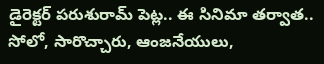డైరెక్టర్ పరుశురామ్ పెట్ల.. ఈ సినిమా తర్వాత.. సోలో, సారొచ్చారు, ఆంజనేయులు,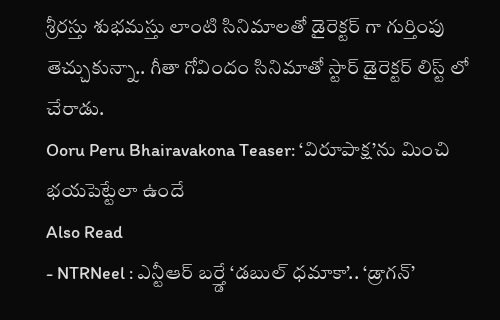శ్రీరస్తు శుభమస్తు లాంటి సినిమాలతో డైరెక్టర్ గా గుర్తింపు తెచ్చుకున్నా.. గీతా గోవిందం సినిమాతో స్టార్ డైరెక్టర్ లిస్ట్ లో చేరాడు.
Ooru Peru Bhairavakona Teaser: ‘విరూపాక్ష’ను మించి భయపెట్టేలా ఉందే
Also Read
- NTRNeel : ఎన్టీఆర్ బర్త్డే ‘డబుల్ ధమాకా’.. ‘డ్రాగన్’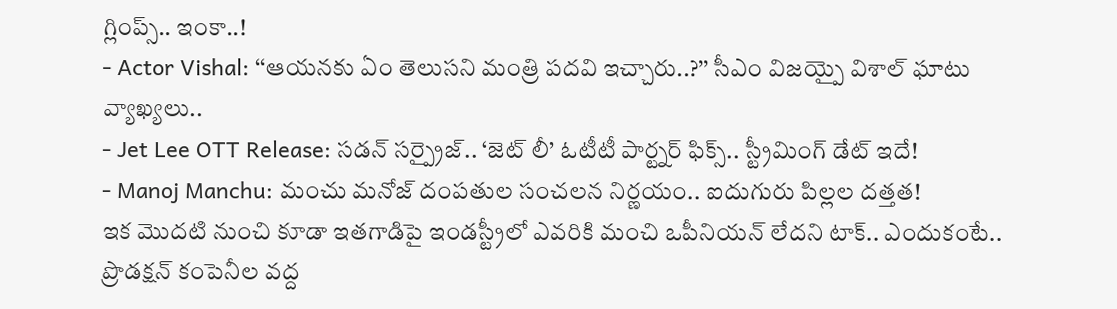గ్లింప్స్.. ఇంకా..!
- Actor Vishal: ‘‘ఆయనకు ఏం తెలుసని మంత్రి పదవి ఇచ్చారు..?’’ సీఎం విజయ్పై విశాల్ ఘాటు వ్యాఖ్యలు..
- Jet Lee OTT Release: సడన్ సర్ప్రైజ్.. ‘జెట్ లీ’ ఓటీటీ పార్ట్నర్ ఫిక్స్.. స్ట్రీమింగ్ డేట్ ఇదే!
- Manoj Manchu: మంచు మనోజ్ దంపతుల సంచలన నిర్ణయం.. ఐదుగురు పిల్లల దత్తత!
ఇక మొదటి నుంచి కూడా ఇతగాడిపై ఇండస్ట్రీలో ఎవరికి మంచి ఒపీనియన్ లేదని టాక్.. ఎందుకంటే.. ప్రొడక్షన్ కంపెనీల వద్ద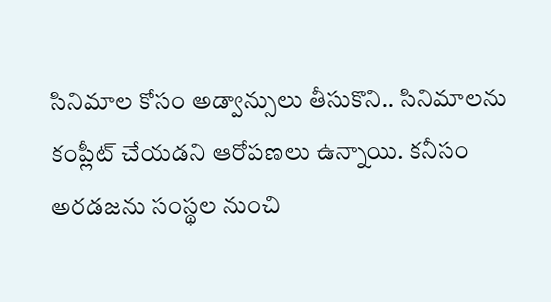సినిమాల కోసం అడ్వాన్సులు తీసుకొని.. సినిమాలను కంప్లీట్ చేయడని ఆరోపణలు ఉన్నాయి. కనీసం అరడజను సంస్థల నుంచి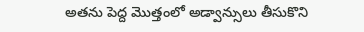అతను పెద్ద మొత్తంలో అడ్వాన్సులు తీసుకొని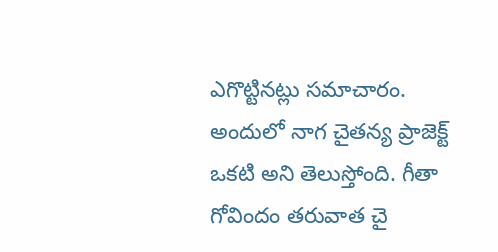ఎగొట్టినట్లు సమాచారం. అందులో నాగ చైతన్య ప్రాజెక్ట్ ఒకటి అని తెలుస్తోంది. గీతా గోవిందం తరువాత చై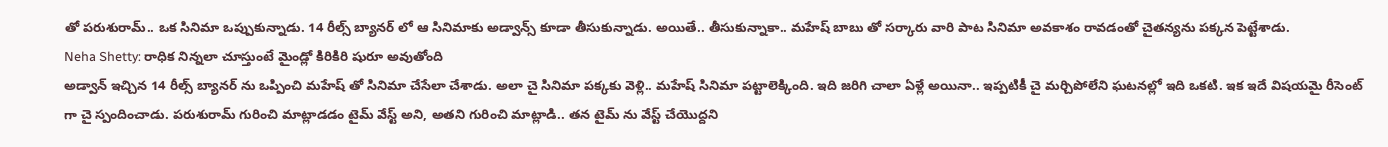తో పరుశురామ్.. ఒక సినిమా ఒప్పుకున్నాడు. 14 రీల్స్ బ్యానర్ లో ఆ సినిమాకు అడ్వాన్స్ కూడా తీసుకున్నాడు. అయితే.. తీసుకున్నాకా.. మహేష్ బాబు తో సర్కారు వారి పాట సినిమా అవకాశం రావడంతో చైతన్యను పక్కన పెట్టేశాడు.
Neha Shetty: రాధిక నిన్నలా చూస్తుంటే మైండ్లో కిరికిరి షురూ అవుతోంది
అడ్వాన్ ఇచ్చిన 14 రీల్స్ బ్యానర్ ను ఒప్పించి మహేష్ తో సినిమా చేసేలా చేశాడు. అలా చై సినిమా పక్కకు వెళ్లి.. మహేష్ సినిమా పట్టాలెక్కింది. ఇది జరిగి చాలా ఏళ్లే అయినా.. ఇప్పటికీ చై మర్చిపోలేని ఘటనల్లో ఇది ఒకటి. ఇక ఇదే విషయమై రీసెంట్ గా చై స్పందించాడు. పరుశురామ్ గురించి మాట్లాడడం టైమ్ వేస్ట్ అని, అతని గురించి మాట్లాడి.. తన టైమ్ ను వేస్ట్ చేయొద్దని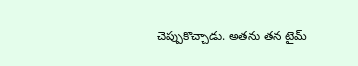చెప్పుకొచ్చాడు. అతను తన టైమ్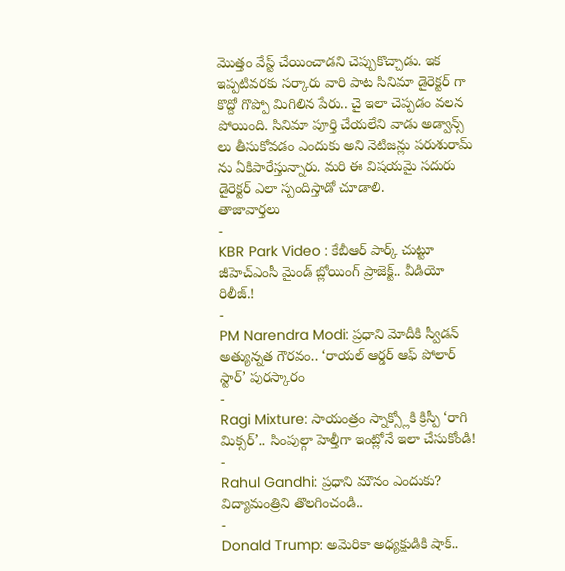మొత్తం వేస్ట్ చేయించాడని చెప్పుకొచ్చాడు. ఇక ఇప్పటివరకు సర్కారు వారి పాట సినిమా డైరెక్టర్ గా కొద్దో గొప్పో మిగిలిన పేరు.. చై ఇలా చెప్పడం వలన పోయింది. సినిమా పూర్తి చేయలేని వాడు అడ్వాన్స్ లు తీసుకోవడం ఎందుకు అని నెటిజన్లు పరుశురామ్ ను ఏకిపారేస్తున్నారు. మరి ఈ విషయమై సదురు డైరెక్టర్ ఎలా స్పందిస్తాడో చూడాలి.
తాజావార్తలు
-
KBR Park Video : కేబీఆర్ పార్క్ చుట్టూ జీహెచ్ఎంసీ మైండ్ బ్లోయింగ్ ప్రాజెక్ట్.. వీడియో రిలీజ్.!
-
PM Narendra Modi: ప్రధాని మోదీకి స్వీడన్ అత్యున్నత గౌరవం.. ‘రాయల్ ఆర్డర్ ఆఫ్ పోలార్ స్టార్’ పురస్కారం
-
Ragi Mixture: సాయంత్రం స్నాక్స్లోకి క్రిస్పీ ‘రాగి మిక్సర్’.. సింపుల్గా హెల్తీగా ఇంట్లోనే ఇలా చేసుకోండి!
-
Rahul Gandhi: ప్రధాని మౌనం ఎందుకు? విద్యామంత్రిని తొలగించండి..
-
Donald Trump: అమెరికా అధ్యక్షుడికి షాక్..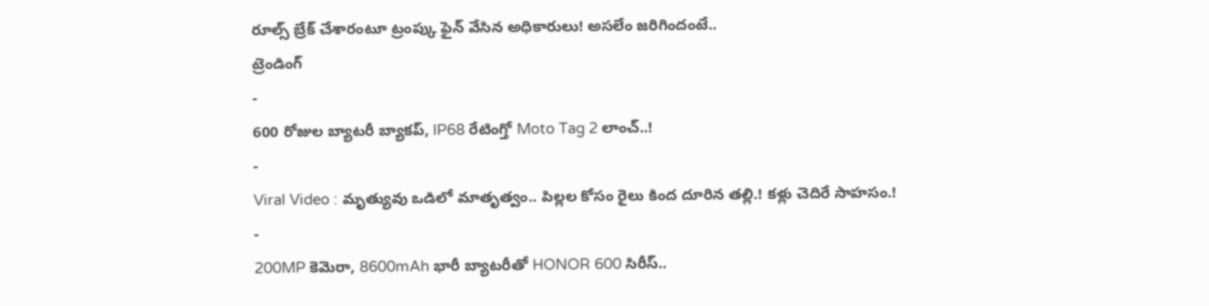రూల్స్ బ్రేక్ చేశారంటూ ట్రంప్కు ఫైన్ వేసిన అధికారులు! అసలేం జరిగిందంటే..
ట్రెండింగ్
-
600 రోజుల బ్యాటరీ బ్యాకప్, IP68 రేటింగ్తో Moto Tag 2 లాంచ్..!
-
Viral Video : మృత్యువు ఒడిలో మాతృత్వం.. పిల్లల కోసం రైలు కింద దూరిన తల్లి.! కళ్లు చెదిరే సాహసం.!
-
200MP కెమెరా, 8600mAh భారీ బ్యాటరీతో HONOR 600 సిరీస్..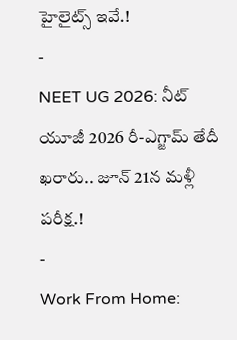హైలైట్స్ ఇవే.!
-
NEET UG 2026: నీట్ యూజీ 2026 రీ-ఎగ్జామ్ తేదీ ఖరారు.. జూన్ 21న మళ్లీ పరీక్ష.!
-
Work From Home: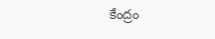కేంద్రం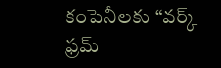కంపెనీలకు “వర్క్ ఫ్రమ్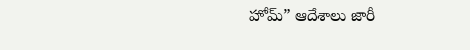హోమ్” ఆదేశాలు జారీ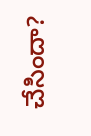చేసిందా?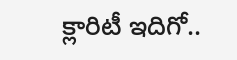క్లారిటీ ఇదిగో..